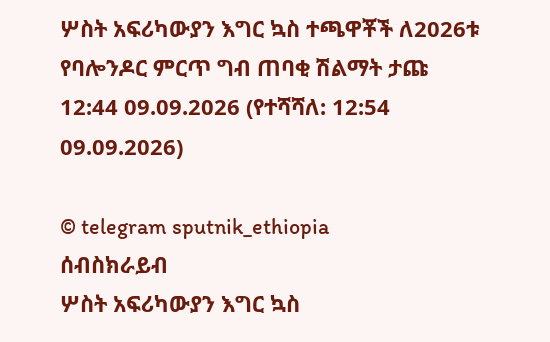ሦስት አፍሪካውያን እግር ኳስ ተጫዋቾች ለ2026ቱ የባሎንዶር ምርጥ ግብ ጠባቂ ሽልማት ታጩ
12:44 09.09.2026 (የተሻሻለ: 12:54 09.09.2026)

© telegram sputnik_ethiopia
ሰብስክራይብ
ሦስት አፍሪካውያን እግር ኳስ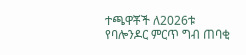ተጫዋቾች ለ2026ቱ የባሎንዶር ምርጥ ግብ ጠባቂ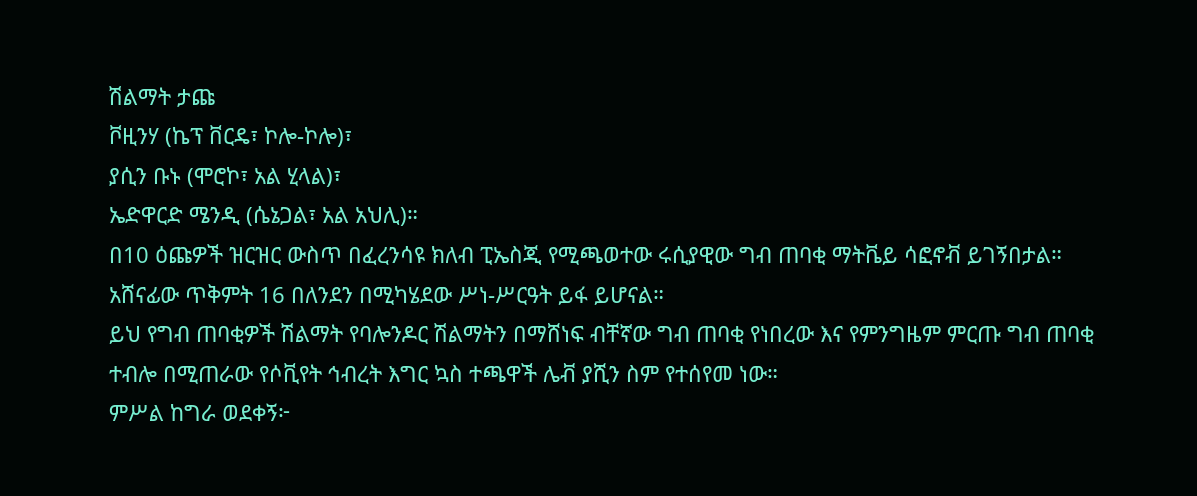ሽልማት ታጩ
ቮዚንሃ (ኬፕ ቨርዴ፣ ኮሎ-ኮሎ)፣
ያሲን ቡኑ (ሞሮኮ፣ አል ሂላል)፣
ኤድዋርድ ሜንዲ (ሴኔጋል፣ አል አህሊ)።
በ10 ዕጩዎች ዝርዝር ውስጥ በፈረንሳዩ ክለብ ፒኤስጂ የሚጫወተው ሩሲያዊው ግብ ጠባቂ ማትቬይ ሳፎኖቭ ይገኝበታል።
አሸናፊው ጥቅምት 16 በለንደን በሚካሄደው ሥነ-ሥርዓት ይፋ ይሆናል።
ይህ የግብ ጠባቂዎች ሽልማት የባሎንዶር ሽልማትን በማሸነፍ ብቸኛው ግብ ጠባቂ የነበረው እና የምንግዜም ምርጡ ግብ ጠባቂ ተብሎ በሚጠራው የሶቪየት ኅብረት እግር ኳስ ተጫዋች ሌቭ ያሺን ስም የተሰየመ ነው።
ምሥል ከግራ ወደቀኝ፦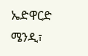ኤድዋርድ ሜንዲ፣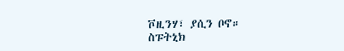ቮዚንሃ፣ ያሲን ቦኖ።
ስፑትኒክ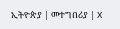ኢትዮጵያ | መተግበሪያ | X